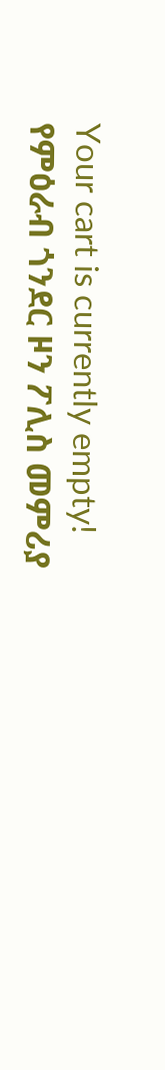Your cart is currently empty!
የምዕራብ ጎንደር ዞን ፖሊስ መምሪያ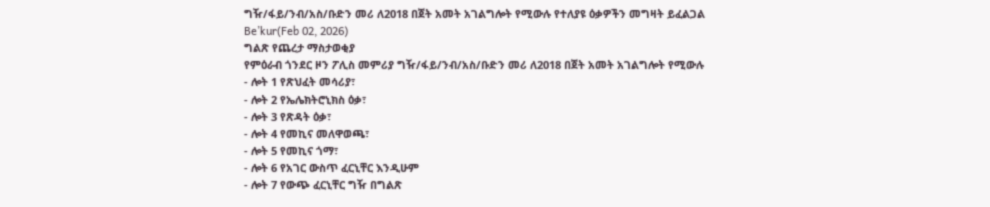ግዥ/ፋይ/ንብ/አስ/ቡድን መሪ ለ2018 በጀት አመት አገልግሎት የሚውሉ የተለያዩ ዕቃዎችን መግዛት ይፈልጋል
Be’kur(Feb 02, 2026)
ግልጽ የጨረታ ማስታወቂያ
የምዕራብ ጎንደር ዞን ፖሊስ መምሪያ ግዥ/ፋይ/ንብ/አስ/ቡድን መሪ ለ2018 በጀት አመት አገልግሎት የሚውሉ
- ሎት 1 የጽህፈት መሳሪያ፣
- ሎት 2 የኤሌክትሮኒክስ ዕቃ፣
- ሎት 3 የጽዳት ዕቃ፣
- ሎት 4 የመኪና መለዋወጫ፣
- ሎት 5 የመኪና ጎማ፣
- ሎት 6 የአገር ውስጥ ፈርኒቸር እንዲሁም
- ሎት 7 የውጭ ፈርኒቸር ግዥ በግልጽ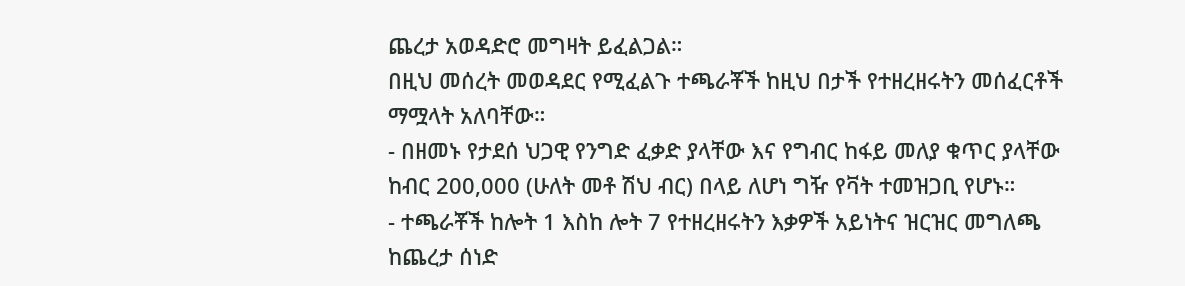ጨረታ አወዳድሮ መግዛት ይፈልጋል።
በዚህ መሰረት መወዳደር የሚፈልጉ ተጫራቾች ከዚህ በታች የተዘረዘሩትን መሰፈርቶች ማሟላት አለባቸው።
- በዘመኑ የታደሰ ህጋዊ የንግድ ፈቃድ ያላቸው እና የግብር ከፋይ መለያ ቁጥር ያላቸው ከብር 200,000 (ሁለት መቶ ሽህ ብር) በላይ ለሆነ ግዥ የቫት ተመዝጋቢ የሆኑ።
- ተጫራቾች ከሎት 1 እስከ ሎት 7 የተዘረዘሩትን እቃዎች አይነትና ዝርዝር መግለጫ ከጨረታ ሰነድ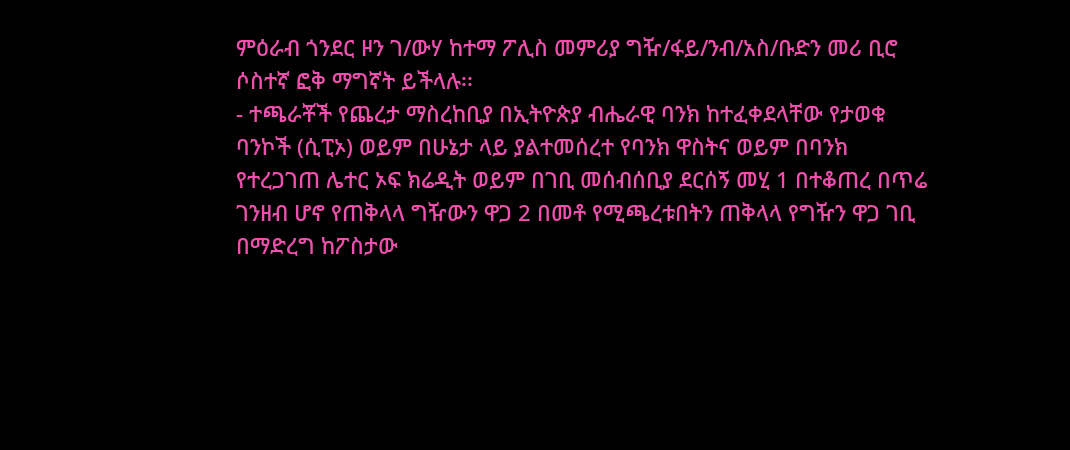ምዕራብ ጎንደር ዞን ገ/ውሃ ከተማ ፖሊስ መምሪያ ግዥ/ፋይ/ንብ/አስ/ቡድን መሪ ቢሮ ሶስተኛ ፎቅ ማግኛት ይችላሉ፡፡
- ተጫራቾች የጨረታ ማስረከቢያ በኢትዮጵያ ብሔራዊ ባንክ ከተፈቀደላቸው የታወቁ ባንኮች (ሲፒኦ) ወይም በሁኔታ ላይ ያልተመሰረተ የባንክ ዋስትና ወይም በባንክ የተረጋገጠ ሌተር ኦፍ ክሬዲት ወይም በገቢ መሰብሰቢያ ደርሰኝ መሂ 1 በተቆጠረ በጥሬ ገንዘብ ሆኖ የጠቅላላ ግዥውን ዋጋ 2 በመቶ የሚጫረቱበትን ጠቅላላ የግዥን ዋጋ ገቢ በማድረግ ከፖስታው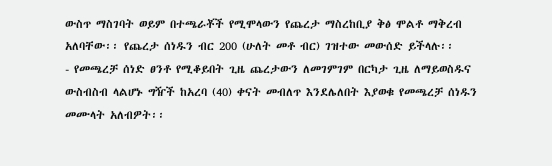ውስጥ ማስገባት ወይም በተጫራቾች የሚሞላውን የጨረታ ማስረከቢያ ቅፅ ሞልቶ ማቅረብ አለባቸው፡፡ የጨረታ ሰነዱን ብር 200 (ሁለት መቶ ብር) ገዝተው መውሰድ ይችላሉ፡፡
- የመጫረቻ ሰነድ ፀንቶ የሚቆይበት ጊዜ ጨረታውን ለመገምገም በርካታ ጊዜ ለማይወስዱና ውስብስብ ላልሆኑ ግዥች ከአረባ (40) ቀናት መብለጥ እንደሌለበት እያወቁ የመጫረቻ ሰነዱን መሙላት አለብዎት፡፡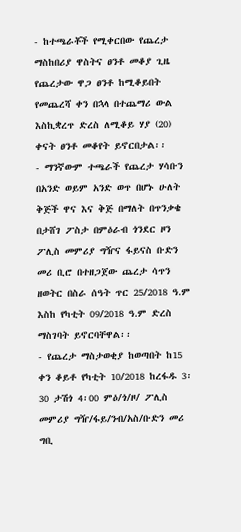- ከተጫራቾች የሚቀርበው የጨረታ ማስከበሪያ ዋስትና ፀንቶ መቆያ ጊዜ የጨረታው ዋጋ ፀንቶ ከሚቆይበት የመጨረሻ ቀን በኋላ በተጨማሪ ውል እስኪቋረጥ ድረስ ለሚቆይ ሃያ (20) ቀናት ፀንቶ መቆየት ይኖርበታል፡፡
- ማንኛውም ተጫራች የጨረታ ሃሳቡን በአንድ ወይም አንድ ወጥ በሆኑ ሁለት ቅጅች ዋና እና ቅጅ በማለት በጥንቃቄ በታሸገ ፖስታ በምዕራብ ጎንደር ዞን ፖሊስ መምሪያ ግዥና ፋይናስ ቡድን መሪ ቢሮ በተዘጋጀው ጨረታ ሳጥን ዘወትር በስራ ሰዓት ጥር 25/2018 ዓ.ም እስከ የካቲት 09/2018 ዓ.ም ድረስ ማስገባት ይኖርባቸዋል፡፡
- የጨረታ ማስታወቂያ ከወጣበት ከ15 ቀን ቆይቶ የካቲት 10/2018 ከረፋዱ 3፡30 ታሽጎ 4፡00 ምዕ/ጎ/ዞ/ ፖሊስ መምሪያ ግዥ/ፋይ/ንብ/አስ/ቡድን መሪ ግቢ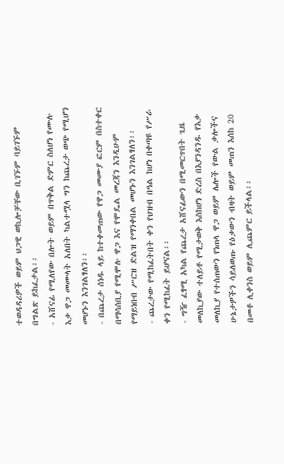ተወዳዳሪዎች ወይም ህጋዊ ወኪሎቻቸው ቢገኙም ባይገኙም በግልጽ ይከፈታል፡፡
- አሸናፊ የሚለየው በሎት ወይም በጥቅል ድምር ስለሆነ የሙሉ እቃ ዋጋ መሙላት አለበት ካልተሟላ ግን ከጨረታ ወጭ የሚሆን መሆኑን እንገልፃለን፡፡
- በጨረታ ሰነዱ ላይ ከተቀመጠው የዋጋ መሙያ ፎርም በስተቀር በማሳሰቢያ የሚሞሉ ዋጋ እና የሞዴል መረጃን እንዲሁም የማይነበብ ሥርዝ ድልዝ የማንቀበል መሆኑን እንገልፃለን፡፡
- ጨረታው የሚከፈትበት ቀን የህዝብ በዓል ከሆነ በቀጣዩ የሥራ ቀን የሚከፈት ይሆናል፡፡
- ግዥ ፈፃሚ አካል የጨረታ አሸናፊውን በሚመርጥበት ጊዜ መለኪያው ተለይቶ የሚታወቅ እስከሆነ ድረስ በእያንዳንዱ የእቃ መለኪያ የተሰጠውን የነጠላ ዋጋ ወይም ሌሎች የውል ቃሎችና ሁኔታዎችን ሳይለወጡ የዕቃውን ብዛት ወይም መጠን እሰከ 20 በመቶ ሊቀንስ ወይም ሊጨምር ይችላል፡፡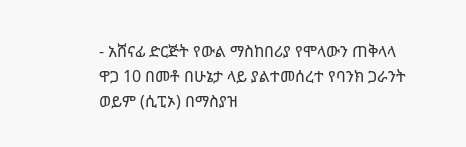- አሸናፊ ድርጅት የውል ማስከበሪያ የሞላውን ጠቅላላ ዋጋ 10 በመቶ በሁኔታ ላይ ያልተመሰረተ የባንክ ጋራንት ወይም (ሲፒኦ) በማስያዝ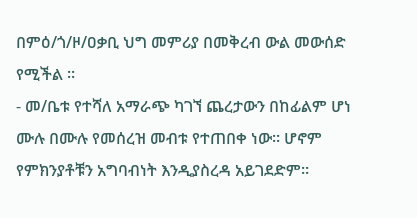በምዕ/ጎ/ዞ/ዐቃቢ ህግ መምሪያ በመቅረብ ውል መውሰድ የሚችል ፡፡
- መ/ቤቱ የተሻለ አማራጭ ካገኘ ጨረታውን በከፊልም ሆነ ሙሉ በሙሉ የመሰረዝ መብቱ የተጠበቀ ነው፡፡ ሆኖም የምክንያቶቹን አግባብነት እንዲያስረዳ አይገደድም፡፡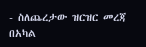- ስለጨረታው ዝርዝር መረጃ በአካል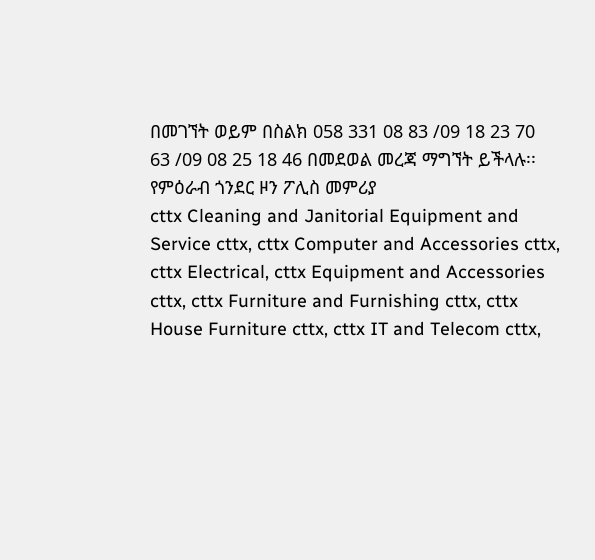በመገኘት ወይም በስልክ 058 331 08 83 /09 18 23 70 63 /09 08 25 18 46 በመደወል መረጃ ማግኘት ይችላሉ፡፡
የምዕራብ ጎንደር ዞን ፖሊስ መምሪያ
cttx Cleaning and Janitorial Equipment and Service cttx, cttx Computer and Accessories cttx, cttx Electrical, cttx Equipment and Accessories cttx, cttx Furniture and Furnishing cttx, cttx House Furniture cttx, cttx IT and Telecom cttx,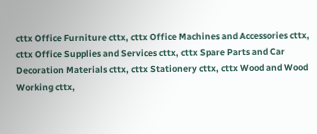cttx Office Furniture cttx, cttx Office Machines and Accessories cttx, cttx Office Supplies and Services cttx, cttx Spare Parts and Car Decoration Materials cttx, cttx Stationery cttx, cttx Wood and Wood Working cttx,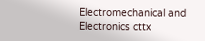Electromechanical and Electronics cttx